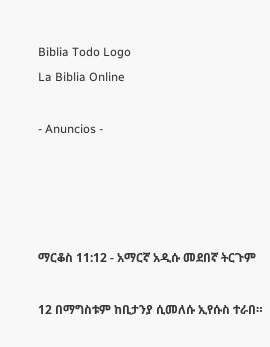Biblia Todo Logo
La Biblia Online

- Anuncios -




ማርቆስ 11:12 - አማርኛ አዲሱ መደበኛ ትርጉም

12 በማግስቱም ከቢታንያ ሲመለሱ ኢየሱስ ተራበ።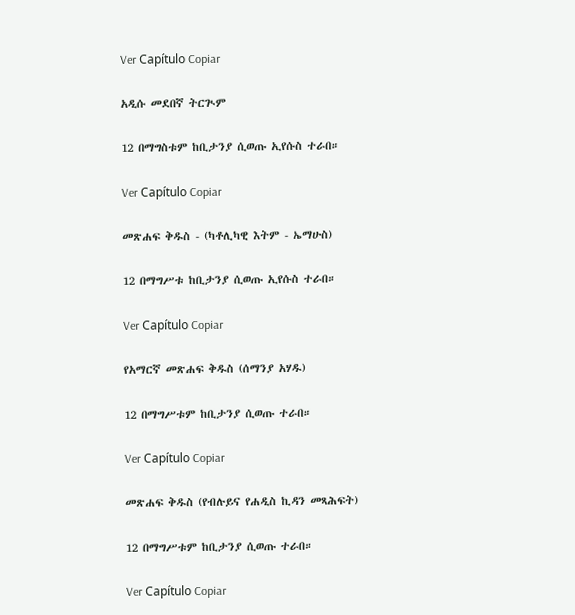Ver Capítulo Copiar

አዲሱ መደበኛ ትርጒም

12 በማግስቱም ከቢታንያ ሲወጡ ኢየሱስ ተራበ።

Ver Capítulo Copiar

መጽሐፍ ቅዱስ - (ካቶሊካዊ እትም - ኤማሁስ)

12 በማግሥቱ ከቢታንያ ሲወጡ ኢየሱስ ተራበ።

Ver Capítulo Copiar

የአማርኛ መጽሐፍ ቅዱስ (ሰማንያ አሃዱ)

12 በማግሥቱም ከቢታንያ ሲወጡ ተራበ።

Ver Capítulo Copiar

መጽሐፍ ቅዱስ (የብሉይና የሐዲስ ኪዳን መጻሕፍት)

12 በማግሥቱም ከቢታንያ ሲወጡ ተራበ።

Ver Capítulo Copiar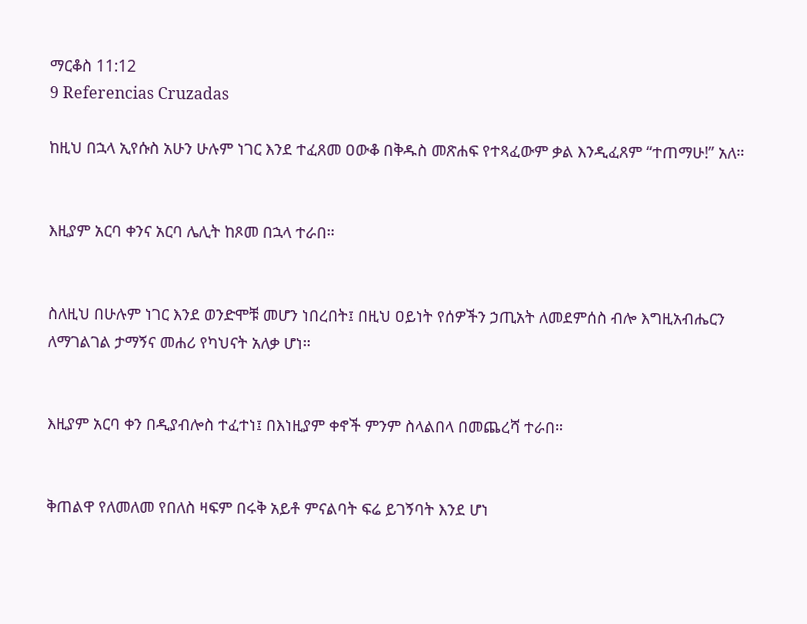ማርቆስ 11:12
9 Referencias Cruzadas

ከዚህ በኋላ ኢየሱስ አሁን ሁሉም ነገር እንደ ተፈጸመ ዐውቆ በቅዱስ መጽሐፍ የተጻፈውም ቃል እንዲፈጸም “ተጠማሁ!” አለ።


እዚያም አርባ ቀንና አርባ ሌሊት ከጾመ በኋላ ተራበ።


ስለዚህ በሁሉም ነገር እንደ ወንድሞቹ መሆን ነበረበት፤ በዚህ ዐይነት የሰዎችን ኃጢአት ለመደምሰስ ብሎ እግዚአብሔርን ለማገልገል ታማኝና መሐሪ የካህናት አለቃ ሆነ።


እዚያም አርባ ቀን በዲያብሎስ ተፈተነ፤ በእነዚያም ቀኖች ምንም ስላልበላ በመጨረሻ ተራበ።


ቅጠልዋ የለመለመ የበለስ ዛፍም በሩቅ አይቶ ምናልባት ፍሬ ይገኝባት እንደ ሆነ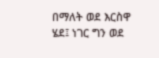በማለት ወደ እርስዋ ሄደ፤ ነገር ግን ወደ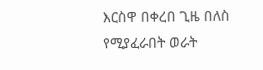እርስዋ በቀረበ ጊዜ በለስ የሚያፈራበት ወራት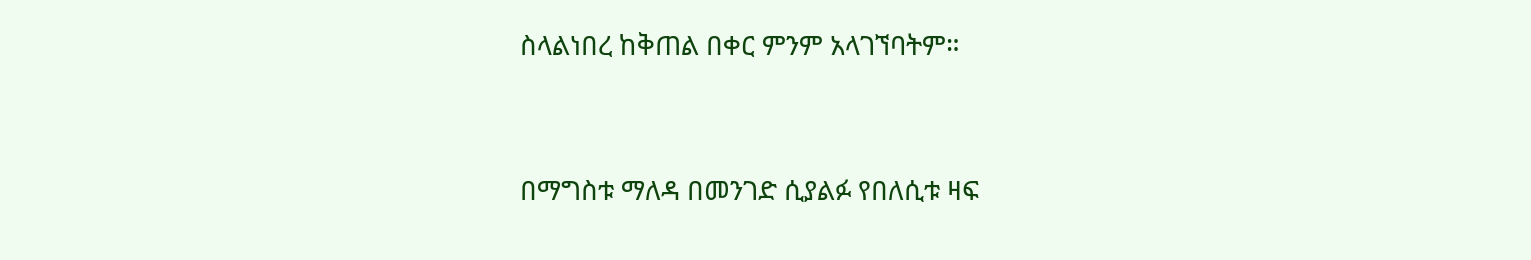ስላልነበረ ከቅጠል በቀር ምንም አላገኘባትም።


በማግስቱ ማለዳ በመንገድ ሲያልፉ የበለሲቱ ዛፍ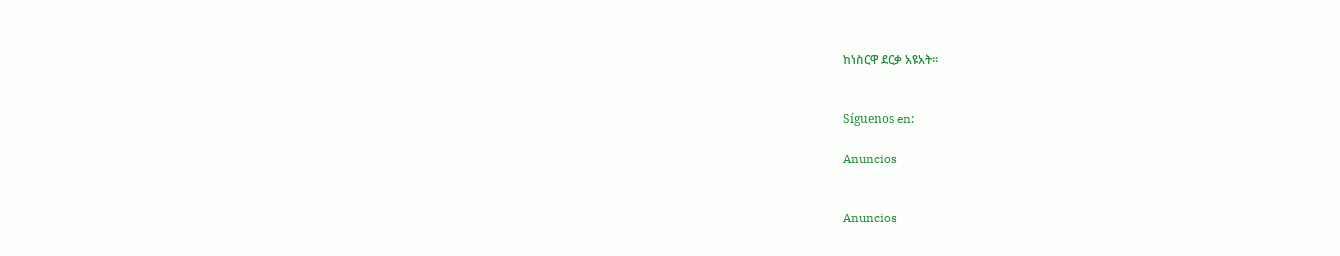ከነስርዋ ደርቃ አዩአት።


Síguenos en:

Anuncios


Anuncios